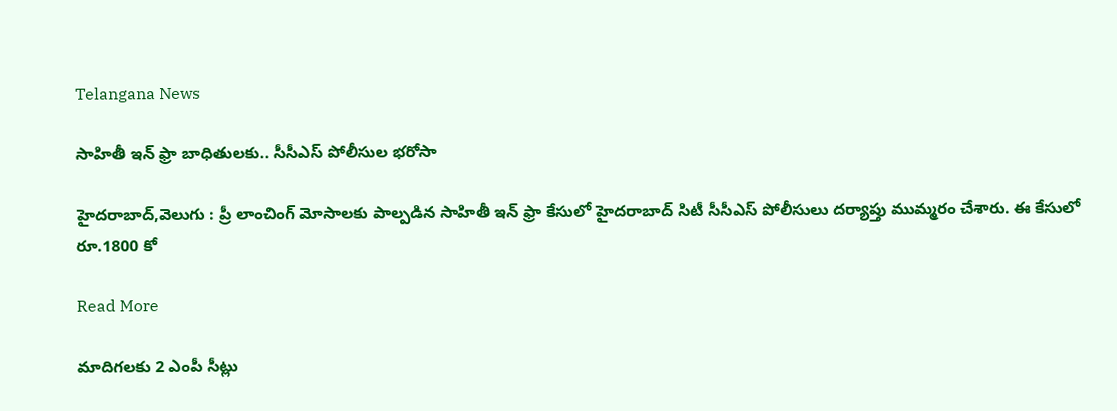Telangana News

సాహితీ ఇన్ ఫ్రా బాధితులకు.. సీసీఎస్ పోలీసుల భరోసా

హైదరాబాద్,వెలుగు : ప్రీ లాంచింగ్ మోసాలకు పాల్పడిన సాహితీ ఇన్ ఫ్రా కేసులో హైదరాబాద్ సిటీ సీసీఎస్ పోలీసులు దర్యాప్తు ముమ్మరం చేశారు. ఈ కేసులో రూ.1800 కో

Read More

మాదిగలకు 2 ఎంపీ సీట్లు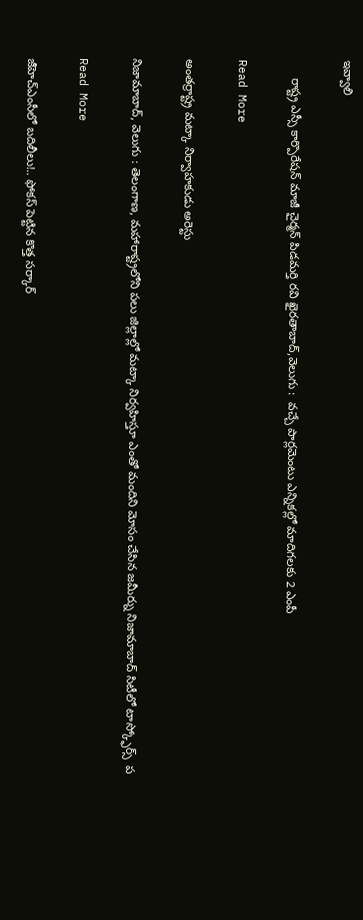ఇవ్వాలి

     రాష్ట్ర ఎస్సీ కార్పొరేషన్ మాజీ చైర్మన్ పిడమర్తి రవి ఖైరతాబాద్,వెలుగు :  వచ్చే పార్లమెంటు ఎన్నికల్లో మాదిగలకు 2 ఎంపీ

Read More

అంతర్రాష్ట్ర మట్కా నిర్వాహకుడు అరెస్టు

నిజామాబాద్, వెలుగు : తెలంగాణ, మహారాష్ట్రలోని పలు జిల్లాల్లో మట్కా నిర్వహిస్తూ ఎంతో మందిని మోసం చేసిన జమీర్ను నిజామాబాద్ సిటీలో టాస్క్ఫోర్స్  ప

Read More

జీహెచ్ఎంసీలో బదిలీలు!.. ఫోకస్ పెట్టిన కొత్త సర్కార్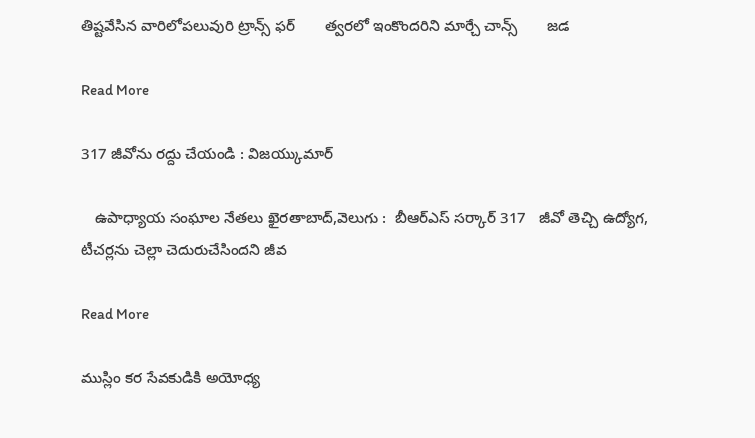తిష్టవేసిన వారిలోపలువురి ట్రాన్స్ ఫర్       త్వరలో ఇంకొందరిని మార్చే చాన్స్       జడ

Read More

317 జీవోను రద్దు చేయండి : విజయ్కుమార్

   ఉపాధ్యాయ సంఘాల నేతలు ఖైరతాబాద్,వెలుగు :  బీఆర్ఎస్ సర్కార్ 317   జీవో తెచ్చి ఉద్యోగ, టీచర్లను చెల్లా చెదురుచేసిందని జీవ

Read More

ముస్లిం కర సేవకుడికి అయోధ్య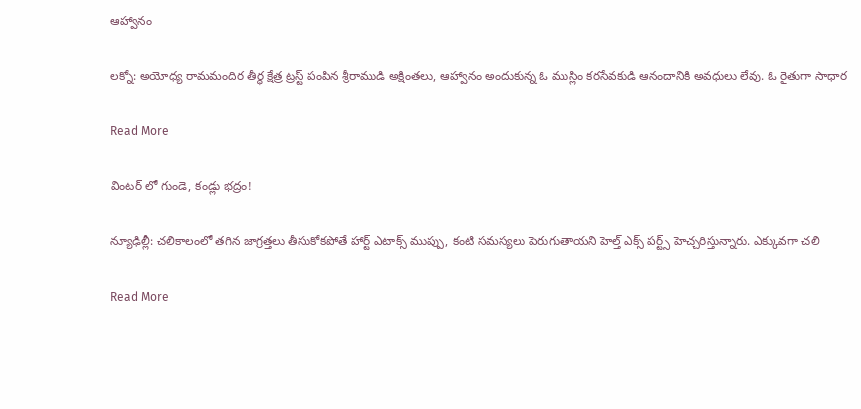ఆహ్వానం

లక్నో: అయోధ్య రామమందిర తీర్థ క్షేత్ర ట్రస్ట్ పంపిన శ్రీరాముడి అక్షింతలు, ఆహ్వానం అందుకున్న ఓ ముస్లిం కరసేవకుడి ఆనందానికి అవధులు లేవు. ఓ రైతుగా సాధార

Read More

వింటర్ లో గుండె, కండ్లు భద్రం!

న్యూఢిల్లీ: చలికాలంలో తగిన జాగ్రత్తలు తీసుకోకపోతే హార్ట్ ఎటాక్స్ ముప్పు, కంటి సమస్యలు పెరుగుతాయని హెల్త్ ఎక్స్ పర్ట్స్ హెచ్చరిస్తున్నారు. ఎక్కువగా చలి

Read More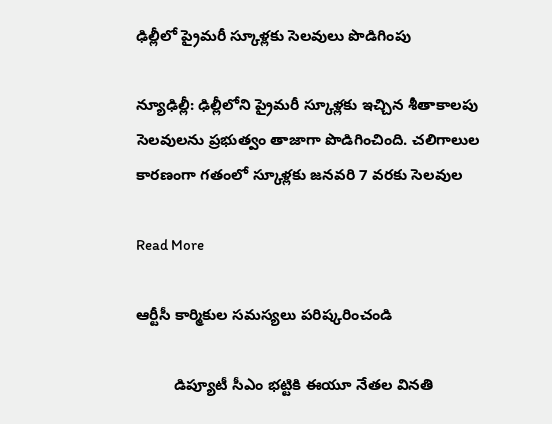ఢిల్లీలో ప్రైమరీ స్కూళ్లకు సెలవులు పొడిగింపు

న్యూఢిల్లీ: ఢిల్లీలోని ప్రైమరీ స్కూళ్లకు ఇచ్చిన శీతాకాలపు సెలవులను ప్రభుత్వం తాజాగా పొడిగించింది. చలిగాలుల కారణంగా గతంలో స్కూళ్లకు జనవరి 7 వరకు సెలవుల

Read More

ఆర్టీసీ కార్మికుల సమస్యలు పరిష్కరించండి

         డిప్యూటీ సీఎం భట్టికి ఈయూ నేతల వినతి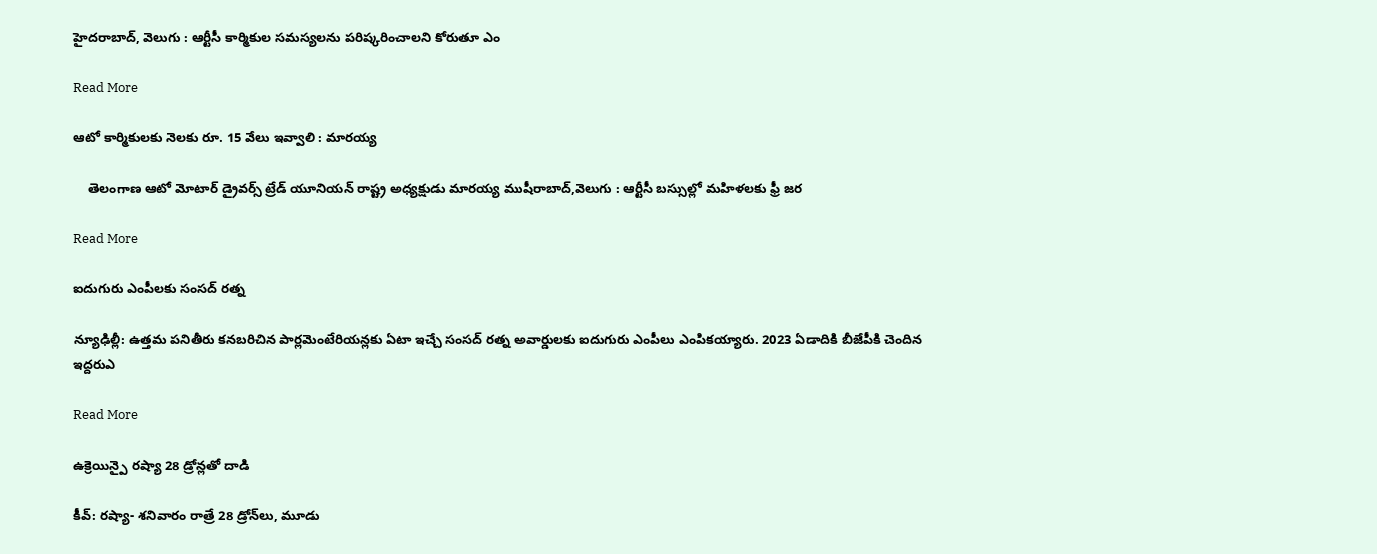హైదరాబాద్, వెలుగు : ఆర్టీసీ కార్మికుల సమస్యలను పరిష్కరించాలని కోరుతూ ఎం

Read More

ఆటో కార్మికులకు నెలకు రూ. 15 వేలు ఇవ్వాలి : మారయ్య

    తెలంగాణ ఆటో మోటార్ డ్రైవర్స్ ట్రేడ్ యూనియన్ రాష్ట్ర అధ్యక్షుడు మారయ్య ముషీరాబాద్,వెలుగు : ఆర్టీసీ బస్సుల్లో మహిళలకు ఫ్రీ జర

Read More

ఐదుగురు ఎంపీలకు సంసద్ రత్న

న్యూఢిల్లీ: ఉత్తమ పనితీరు కనబరిచిన పార్లమెంటేరియన్లకు ఏటా ఇచ్చే సంసద్ రత్న అవార్డులకు ఐదుగురు ఎంపీలు ఎంపికయ్యారు. 2023 ఏడాదికి బీజేపీకి చెందిన ఇద్దరుఎ

Read More

ఉక్రెయిన్పై రష్యా 28 డ్రోన్లతో దాడి

కీవ్‌‌: రష్యా- శనివారం రాత్రే 28 డ్రోన్‌‌లు, మూడు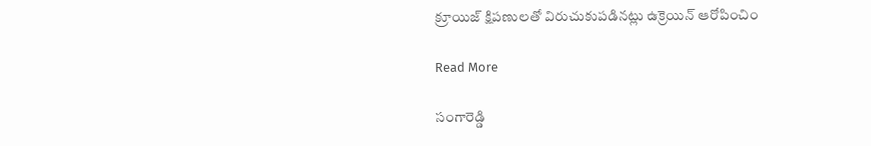క్రూయిజ్‌‌ క్షిపణులతో విరుచుకుపడినట్లు ఉక్రెయిన్‌‌ ఆరోపించిం

Read More

సంగారెడ్డి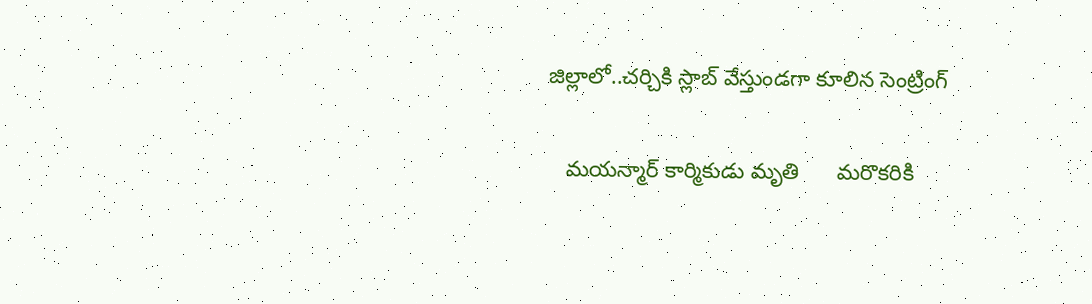జిల్లాలో..చర్చికి స్లాబ్ వేస్తుండగా కూలిన సెంట్రింగ్

   మయన్మార్ కార్మికుడు మృతి      మరొకరికి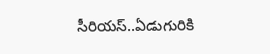సీరియస్..ఏడుగురికి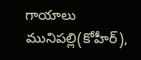గాయాలు    మునిపల్లి(కోహీర్),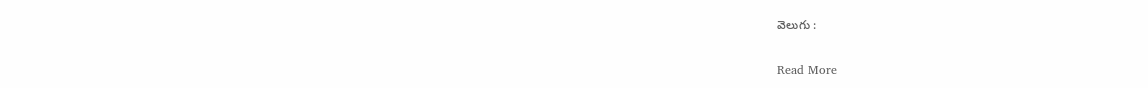వెలుగు :

Read More